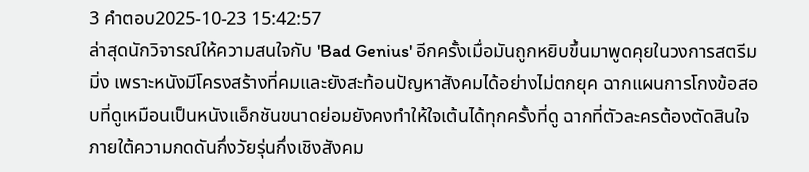3 คำตอบ2025-10-23 15:42:57
ล่าสุดนักวิจารณ์ให้ความสนใจกับ 'Bad Genius' อีกครั้งเมื่อมันถูกหยิบขึ้นมาพูดคุยในวงการสตรีมมิ่ง เพราะหนังมีโครงสร้างที่คมและยังสะท้อนปัญหาสังคมได้อย่างไม่ตกยุค ฉากแผนการโกงข้อสอบที่ดูเหมือนเป็นหนังแอ็กชันขนาดย่อมยังคงทำให้ใจเต้นได้ทุกครั้งที่ดู ฉากที่ตัวละครต้องตัดสินใจภายใต้ความกดดันกึ่งวัยรุ่นกึ่งเชิงสังคม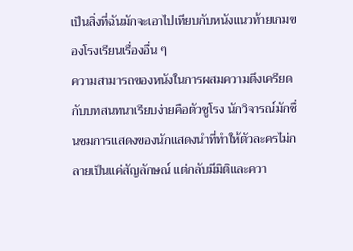เป็นสิ่งที่ฉันมักจะเอาไปเทียบกับหนังแนวท้ายเกมของโรงเรียนเรื่องอื่น ๆ
ความสามารถของหนังในการผสมความตึงเครียดกับบทสนทนาเรียบง่ายคือตัวชูโรง นักวิจารณ์มักชื่นชมการแสดงของนักแสดงนำที่ทำให้ตัวละครไม่กลายเป็นแค่สัญลักษณ์ แต่กลับมีมิติและควา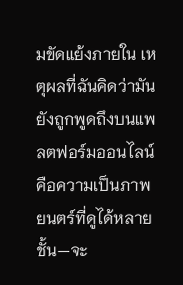มขัดแย้งภายใน เหตุผลที่ฉันคิดว่ามันยังถูกพูดถึงบนแพลตฟอร์มออนไลน์คือความเป็นภาพยนตร์ที่ดูได้หลายชั้น—จะ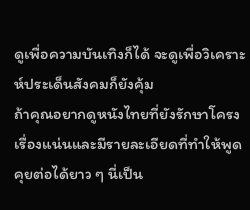ดูเพื่อความบันเทิงก็ได้ จะดูเพื่อวิเคราะห์ประเด็นสังคมก็ยังคุ้ม
ถ้าคุณอยากดูหนังไทยที่ยังรักษาโครงเรื่องแน่นและมีรายละเอียดที่ทำให้พูดคุยต่อได้ยาว ๆ นี่เป็น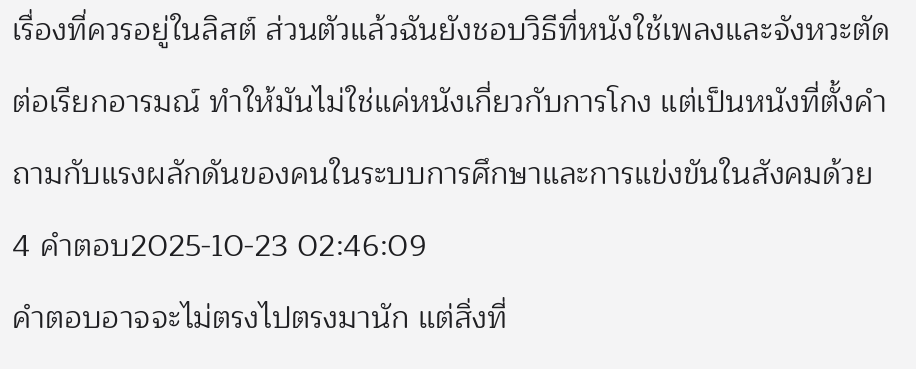เรื่องที่ควรอยู่ในลิสต์ ส่วนตัวแล้วฉันยังชอบวิธีที่หนังใช้เพลงและจังหวะตัดต่อเรียกอารมณ์ ทำให้มันไม่ใช่แค่หนังเกี่ยวกับการโกง แต่เป็นหนังที่ตั้งคำถามกับแรงผลักดันของคนในระบบการศึกษาและการแข่งขันในสังคมด้วย
4 คำตอบ2025-10-23 02:46:09
คำตอบอาจจะไม่ตรงไปตรงมานัก แต่สิ่งที่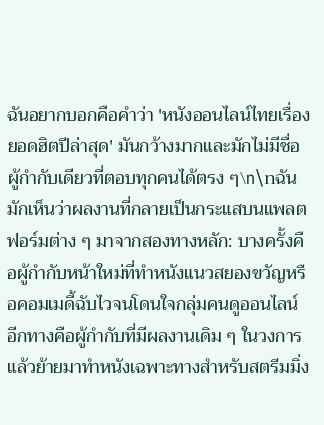ฉันอยากบอกคือคำว่า 'หนังออนไลน์ไทยเรื่องยอดฮิตปีล่าสุด' มันกว้างมากและมักไม่มีชื่อผู้กำกับเดียวที่ตอบทุกคนได้ตรง ๆ\n\nฉันมักเห็นว่าผลงานที่กลายเป็นกระแสบนแพลตฟอร์มต่าง ๆ มาจากสองทางหลัก: บางครั้งคือผู้กำกับหน้าใหม่ที่ทำหนังแนวสยองขวัญหรือคอมเมดี้ฉับไวจนโดนใจกลุ่มคนดูออนไลน์ อีกทางคือผู้กำกับที่มีผลงานเดิม ๆ ในวงการแล้วย้ายมาทำหนังเฉพาะทางสำหรับสตรีมมิ่ง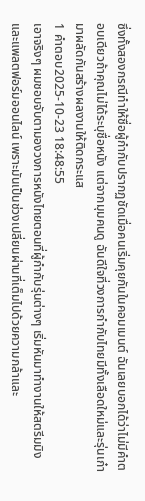ซึ่งทั้งสองกรณีทำให้ชื่อผู้กำกับปรากฏชัดเมื่อคนเริ่มคุยกันในคอมเมนต์ ฉันเลยบอกได้ว่าไม่มีคำตอบเดียวถ้าคุณไม่ได้ระบุชื่อหนัง แต่จากมุมคนดู ฉันดีใจที่วงการกำกับไทยมีทั้งเลือดใหม่และรุ่นเก๋ามาผลัดกันสร้างผลงานให้ติดกระแส
1 คำตอบ2025-10-23 18:48:55
เอาจริงๆ ผมชอบจับตามองวงการหนังไทยตอนที่ผู้กำกับรุ่นต่างๆ เริ่มหันมาทำงานให้สตรีมมิงและแพลตฟอร์มออนไลน์ เพราะมันเป็นช่วงเปลี่ยนผ่านที่เต็มไปด้วยความกล้าและ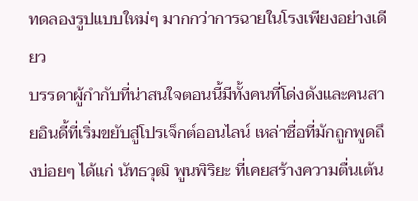ทดลองรูปแบบใหม่ๆ มากกว่าการฉายในโรงเพียงอย่างเดียว
บรรดาผู้กำกับที่น่าสนใจตอนนี้มีทั้งคนที่โด่งดังและคนสายอินดี้ที่เริ่มขยับสู่โปรเจ็กต์ออนไลน์ เหล่าชื่อที่มักถูกพูดถึงบ่อยๆ ได้แก่ นัทธวุฒิ พูนพิริยะ ที่เคยสร้างความตื่นเต้น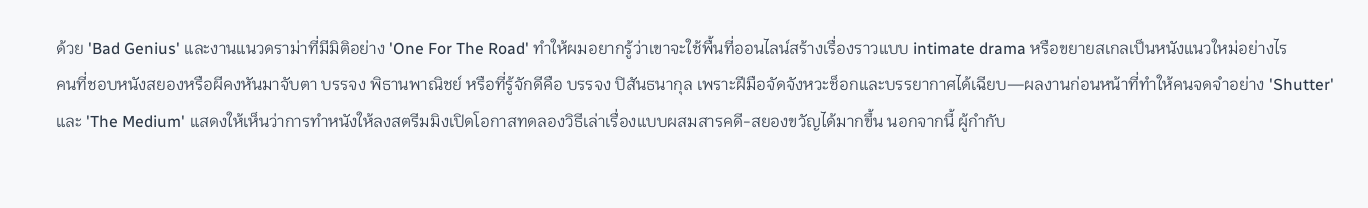ด้วย 'Bad Genius' และงานแนวดราม่าที่มีมิติอย่าง 'One For The Road' ทำให้ผมอยากรู้ว่าเขาจะใช้พื้นที่ออนไลน์สร้างเรื่องราวแบบ intimate drama หรือขยายสเกลเป็นหนังแนวใหม่อย่างไร
คนที่ชอบหนังสยองหรือผีคงหันมาจับตา บรรจง พิธานพาณิชย์ หรือที่รู้จักดีคือ บรรจง ปิสันธนากุล เพราะฝีมือจัดจังหวะช็อกและบรรยากาศได้เฉียบ—ผลงานก่อนหน้าที่ทำให้คนจดจำอย่าง 'Shutter' และ 'The Medium' แสดงให้เห็นว่าการทำหนังให้ลงสตรีมมิงเปิดโอกาสทดลองวิธีเล่าเรื่องแบบผสมสารคดี-สยองขวัญได้มากขึ้น นอกจากนี้ ผู้กำกับ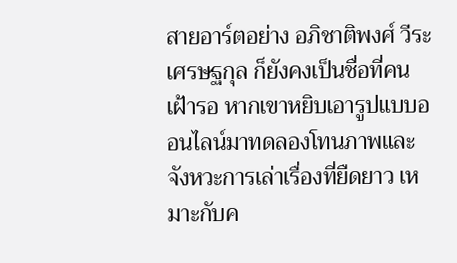สายอาร์ตอย่าง อภิชาติพงศ์ วีระเศรษฐกุล ก็ยังคงเป็นชื่อที่คนเฝ้ารอ หากเขาหยิบเอารูปแบบออนไลน์มาทดลองโทนภาพและจังหวะการเล่าเรื่องที่ยืดยาว เหมาะกับค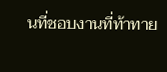นที่ชอบงานที่ท้าทาย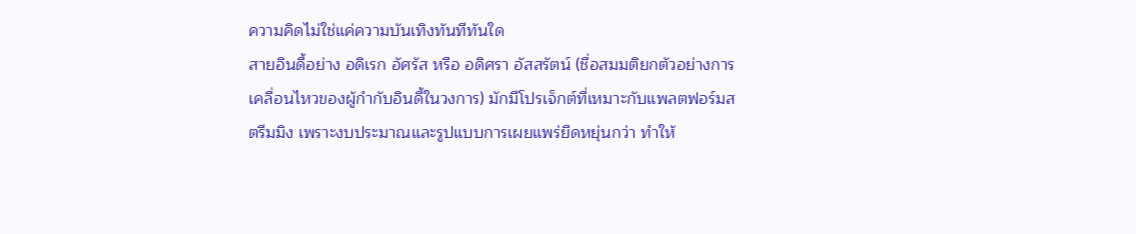ความคิดไม่ใช่แค่ความบันเทิงทันทีทันใด
สายอินดี้อย่าง อดิเรก อัศรัส หรือ อดิศรา อัสสรัตน์ (ชื่อสมมติยกตัวอย่างการเคลื่อนไหวของผู้กำกับอินดี้ในวงการ) มักมีโปรเจ็กต์ที่เหมาะกับแพลตฟอร์มสตรีมมิง เพราะงบประมาณและรูปแบบการเผยแพร่ยืดหยุ่นกว่า ทำให้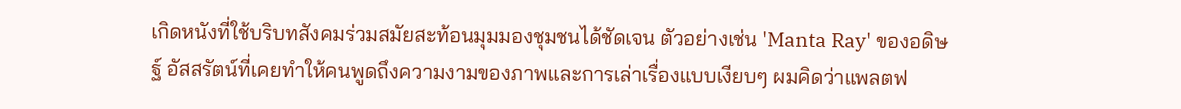เกิดหนังที่ใช้บริบทสังคมร่วมสมัยสะท้อนมุมมองชุมชนได้ชัดเจน ตัวอย่างเช่น 'Manta Ray' ของอดิษฐ์ อัสสรัตน์ที่เคยทำให้คนพูดถึงความงามของภาพและการเล่าเรื่องแบบเงียบๆ ผมคิดว่าแพลตฟ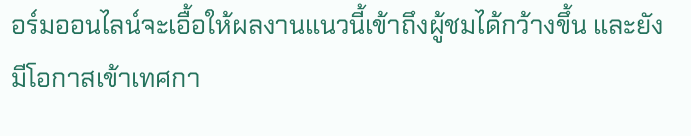อร์มออนไลน์จะเอื้อให้ผลงานแนวนี้เข้าถึงผู้ชมได้กว้างขึ้น และยังมีโอกาสเข้าเทศกา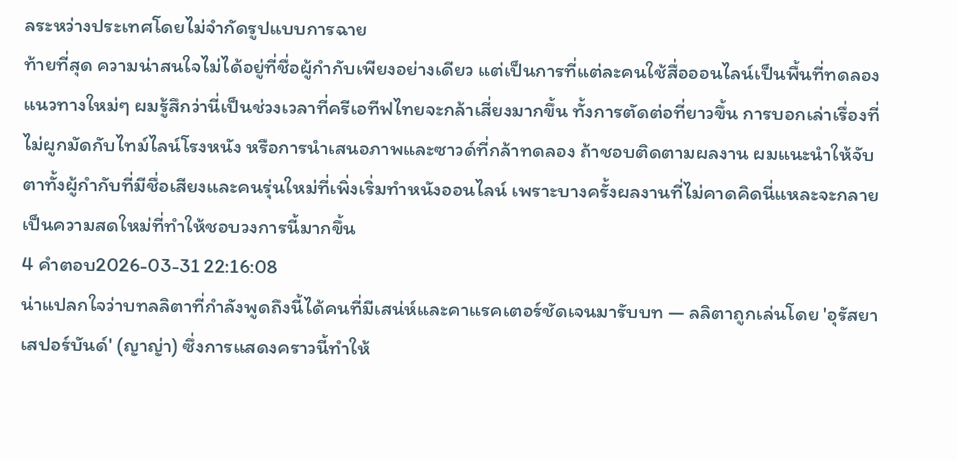ลระหว่างประเทศโดยไม่จำกัดรูปแบบการฉาย
ท้ายที่สุด ความน่าสนใจไม่ได้อยู่ที่ชื่อผู้กำกับเพียงอย่างเดียว แต่เป็นการที่แต่ละคนใช้สื่อออนไลน์เป็นพื้นที่ทดลองแนวทางใหม่ๆ ผมรู้สึกว่านี่เป็นช่วงเวลาที่ครีเอทีฟไทยจะกล้าเสี่ยงมากขึ้น ทั้งการตัดต่อที่ยาวขึ้น การบอกเล่าเรื่องที่ไม่ผูกมัดกับไทม์ไลน์โรงหนัง หรือการนำเสนอภาพและซาวด์ที่กล้าทดลอง ถ้าชอบติดตามผลงาน ผมแนะนำให้จับตาทั้งผู้กำกับที่มีชื่อเสียงและคนรุ่นใหม่ที่เพิ่งเริ่มทำหนังออนไลน์ เพราะบางครั้งผลงานที่ไม่คาดคิดนี่แหละจะกลายเป็นความสดใหม่ที่ทำให้ชอบวงการนี้มากขึ้น
4 คำตอบ2026-03-31 22:16:08
น่าแปลกใจว่าบทลลิตาที่กำลังพูดถึงนี้ได้คนที่มีเสน่ห์และคาแรคเตอร์ชัดเจนมารับบท — ลลิตาถูกเล่นโดย 'อุรัสยา เสปอร์บันด์' (ญาญ่า) ซึ่งการแสดงคราวนี้ทำให้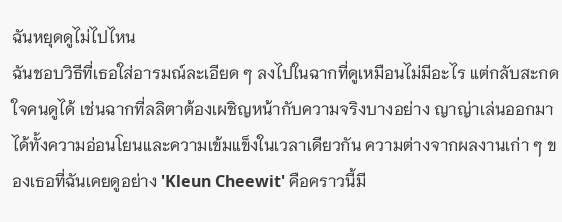ฉันหยุดดูไม่ไปไหน
ฉันชอบวิธีที่เธอใส่อารมณ์ละเอียด ๆ ลงไปในฉากที่ดูเหมือนไม่มีอะไร แต่กลับสะกดใจคนดูได้ เช่นฉากที่ลลิตาต้องเผชิญหน้ากับความจริงบางอย่าง ญาญ่าเล่นออกมาได้ทั้งความอ่อนโยนและความเข้มแข็งในเวลาเดียวกัน ความต่างจากผลงานเก่า ๆ ของเธอที่ฉันเคยดูอย่าง 'Kleun Cheewit' คือคราวนี้มี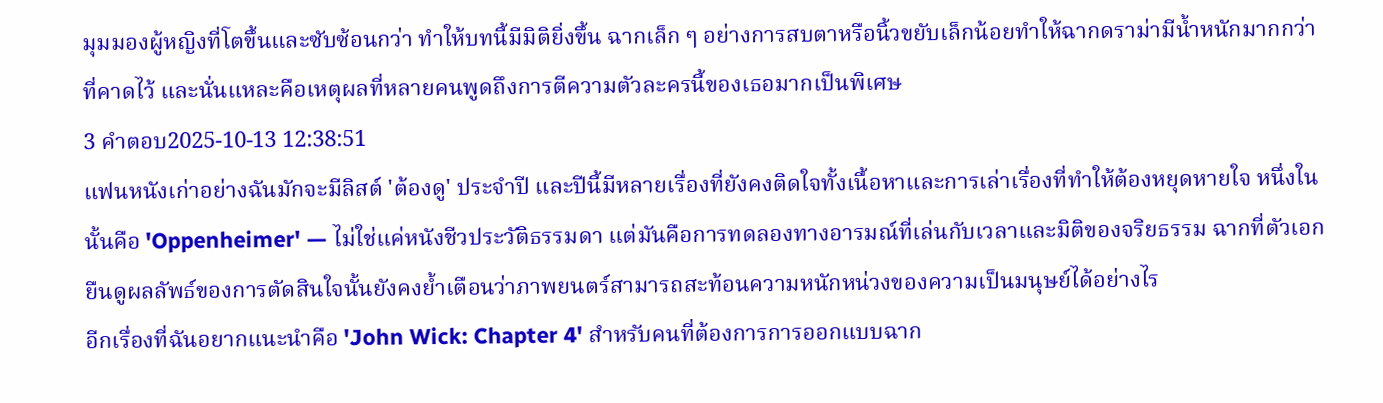มุมมองผู้หญิงที่โตขึ้นและซับซ้อนกว่า ทำให้บทนี้มีมิติยิ่งขึ้น ฉากเล็ก ๆ อย่างการสบตาหรือนิ้วขยับเล็กน้อยทำให้ฉากดราม่ามีน้ำหนักมากกว่าที่คาดไว้ และนั่นแหละคือเหตุผลที่หลายคนพูดถึงการตีความตัวละครนี้ของเธอมากเป็นพิเศษ
3 คำตอบ2025-10-13 12:38:51
แฟนหนังเก่าอย่างฉันมักจะมีลิสต์ 'ต้องดู' ประจำปี และปีนี้มีหลายเรื่องที่ยังคงติดใจทั้งเนื้อหาและการเล่าเรื่องที่ทำให้ต้องหยุดหายใจ หนึ่งในนั้นคือ 'Oppenheimer' — ไม่ใช่แค่หนังชีวประวัติธรรมดา แต่มันคือการทดลองทางอารมณ์ที่เล่นกับเวลาและมิติของจริยธรรม ฉากที่ตัวเอกยืนดูผลลัพธ์ของการตัดสินใจนั้นยังคงย้ำเตือนว่าภาพยนตร์สามารถสะท้อนความหนักหน่วงของความเป็นมนุษย์ได้อย่างไร
อีกเรื่องที่ฉันอยากแนะนำคือ 'John Wick: Chapter 4' สำหรับคนที่ต้องการการออกแบบฉาก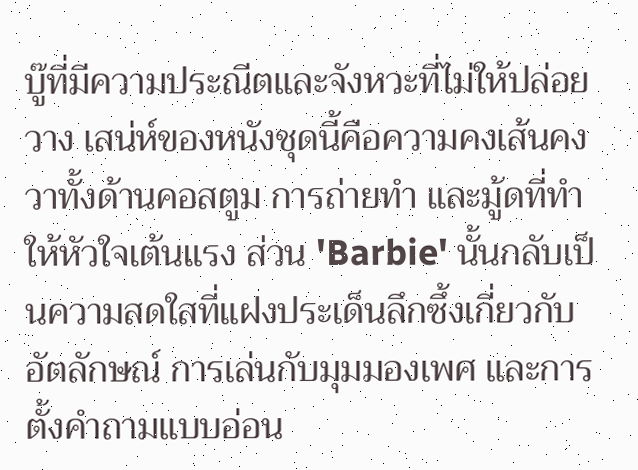บู๊ที่มีความประณีตและจังหวะที่ไม่ให้ปล่อยวาง เสน่ห์ของหนังชุดนี้คือความคงเส้นคงวาทั้งด้านคอสตูม การถ่ายทำ และมู้ดที่ทำให้หัวใจเต้นแรง ส่วน 'Barbie' นั้นกลับเป็นความสดใสที่แฝงประเด็นลึกซึ้งเกี่ยวกับอัตลักษณ์ การเล่นกับมุมมองเพศ และการตั้งคำถามแบบอ่อน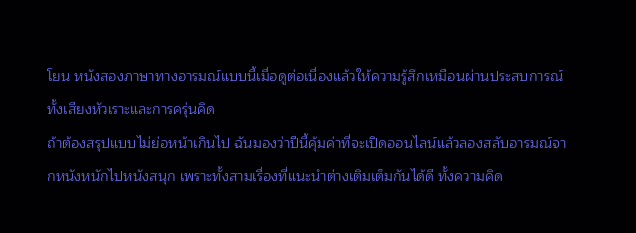โยน หนังสองภาษาทางอารมณ์แบบนี้เมื่อดูต่อเนื่องแล้วให้ความรู้สึกเหมือนผ่านประสบการณ์ทั้งเสียงหัวเราะและการครุ่นคิด
ถ้าต้องสรุปแบบไม่ย่อหน้าเกินไป ฉันมองว่าปีนี้คุ้มค่าที่จะเปิดออนไลน์แล้วลองสลับอารมณ์จากหนังหนักไปหนังสนุก เพราะทั้งสามเรื่องที่แนะนำต่างเติมเต็มกันได้ดี ทั้งความคิด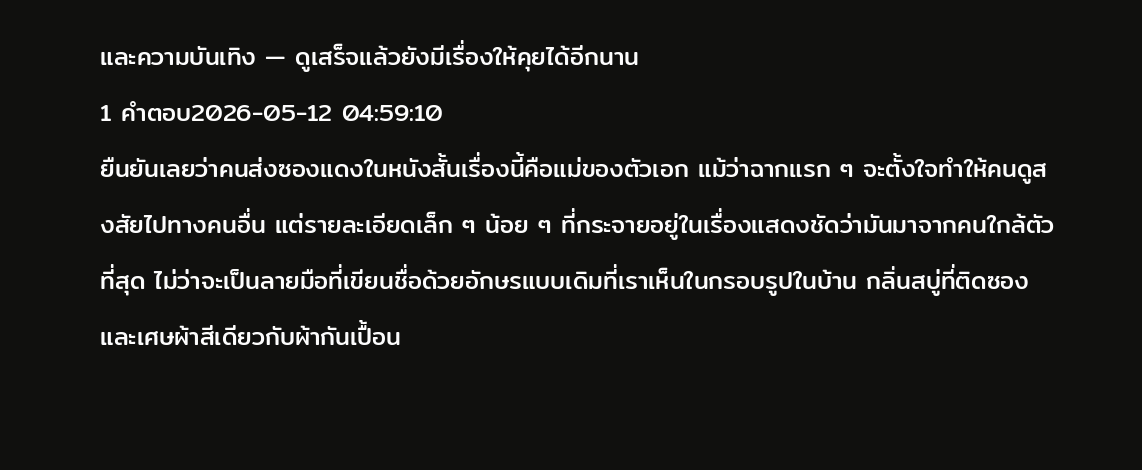และความบันเทิง — ดูเสร็จแล้วยังมีเรื่องให้คุยได้อีกนาน
1 คำตอบ2026-05-12 04:59:10
ยืนยันเลยว่าคนส่งซองแดงในหนังสั้นเรื่องนี้คือแม่ของตัวเอก แม้ว่าฉากแรก ๆ จะตั้งใจทำให้คนดูสงสัยไปทางคนอื่น แต่รายละเอียดเล็ก ๆ น้อย ๆ ที่กระจายอยู่ในเรื่องแสดงชัดว่ามันมาจากคนใกล้ตัวที่สุด ไม่ว่าจะเป็นลายมือที่เขียนชื่อด้วยอักษรแบบเดิมที่เราเห็นในกรอบรูปในบ้าน กลิ่นสบู่ที่ติดซอง และเศษผ้าสีเดียวกับผ้ากันเปื้อน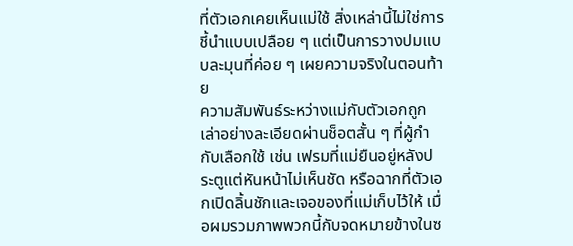ที่ตัวเอกเคยเห็นแม่ใช้ สิ่งเหล่านี้ไม่ใช่การชี้นำแบบเปลือย ๆ แต่เป็นการวางปมแบบละมุนที่ค่อย ๆ เผยความจริงในตอนท้าย
ความสัมพันธ์ระหว่างแม่กับตัวเอกถูกเล่าอย่างละเอียดผ่านช็อตสั้น ๆ ที่ผู้กำกับเลือกใช้ เช่น เฟรมที่แม่ยืนอยู่หลังประตูแต่หันหน้าไม่เห็นชัด หรือฉากที่ตัวเอกเปิดลิ้นชักและเจอของที่แม่เก็บไว้ให้ เมื่อผมรวมภาพพวกนี้กับจดหมายข้างในซ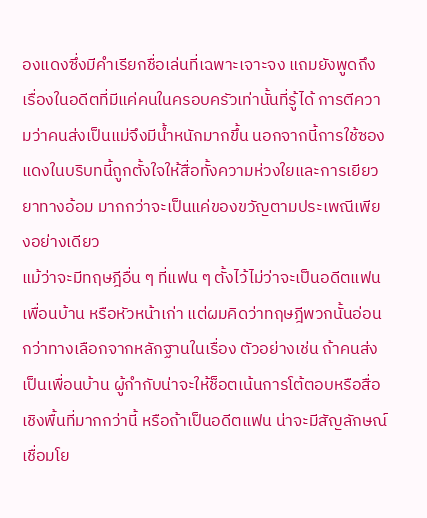องแดงซึ่งมีคำเรียกชื่อเล่นที่เฉพาะเจาะจง แถมยังพูดถึงเรื่องในอดีตที่มีแค่คนในครอบครัวเท่านั้นที่รู้ได้ การตีความว่าคนส่งเป็นแม่จึงมีน้ำหนักมากขึ้น นอกจากนี้การใช้ซองแดงในบริบทนี้ถูกตั้งใจให้สื่อทั้งความห่วงใยและการเยียวยาทางอ้อม มากกว่าจะเป็นแค่ของขวัญตามประเพณีเพียงอย่างเดียว
แม้ว่าจะมีทฤษฎีอื่น ๆ ที่แฟน ๆ ตั้งไว้ไม่ว่าจะเป็นอดีตแฟน เพื่อนบ้าน หรือหัวหน้าเก่า แต่ผมคิดว่าทฤษฎีพวกนั้นอ่อนกว่าทางเลือกจากหลักฐานในเรื่อง ตัวอย่างเช่น ถ้าคนส่งเป็นเพื่อนบ้าน ผู้กำกับน่าจะให้ช็อตเน้นการโต้ตอบหรือสื่อเชิงพื้นที่มากกว่านี้ หรือถ้าเป็นอดีตแฟน น่าจะมีสัญลักษณ์เชื่อมโย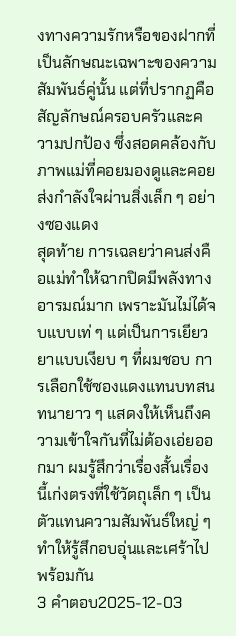งทางความรักหรือของฝากที่เป็นลักษณะเฉพาะของความสัมพันธ์คู่นั้น แต่ที่ปรากฏคือสัญลักษณ์ครอบครัวและความปกป้อง ซึ่งสอดคล้องกับภาพแม่ที่คอยมองดูและคอยส่งกำลังใจผ่านสิ่งเล็ก ๆ อย่างซองแดง
สุดท้าย การเฉลยว่าคนส่งคือแม่ทำให้ฉากปิดมีพลังทางอารมณ์มาก เพราะมันไม่ได้จบแบบเท่ ๆ แต่เป็นการเยียวยาแบบเงียบ ๆ ที่ผมชอบ การเลือกใช้ซองแดงแทนบทสนทนายาว ๆ แสดงให้เห็นถึงความเข้าใจกันที่ไม่ต้องเอ่ยออกมา ผมรู้สึกว่าเรื่องสั้นเรื่องนี้เก่งตรงที่ใช้วัตถุเล็ก ๆ เป็นตัวแทนความสัมพันธ์ใหญ่ ๆ ทำให้รู้สึกอบอุ่นและเศร้าไปพร้อมกัน
3 คำตอบ2025-12-03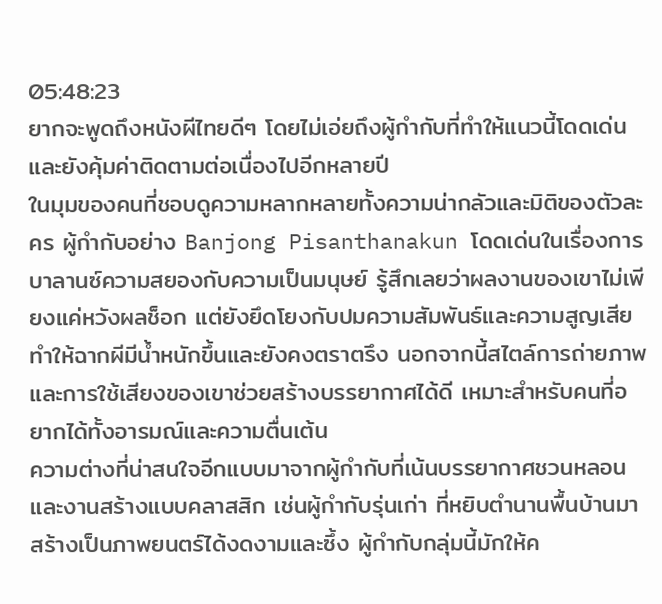05:48:23
ยากจะพูดถึงหนังผีไทยดีๆ โดยไม่เอ่ยถึงผู้กำกับที่ทำให้แนวนี้โดดเด่นและยังคุ้มค่าติดตามต่อเนื่องไปอีกหลายปี
ในมุมของคนที่ชอบดูความหลากหลายทั้งความน่ากลัวและมิติของตัวละคร ผู้กำกับอย่าง Banjong Pisanthanakun โดดเด่นในเรื่องการบาลานซ์ความสยองกับความเป็นมนุษย์ รู้สึกเลยว่าผลงานของเขาไม่เพียงแค่หวังผลช็อก แต่ยังยึดโยงกับปมความสัมพันธ์และความสูญเสีย ทำให้ฉากผีมีน้ำหนักขึ้นและยังคงตราตรึง นอกจากนี้สไตล์การถ่ายภาพและการใช้เสียงของเขาช่วยสร้างบรรยากาศได้ดี เหมาะสำหรับคนที่อยากได้ทั้งอารมณ์และความตื่นเต้น
ความต่างที่น่าสนใจอีกแบบมาจากผู้กำกับที่เน้นบรรยากาศชวนหลอนและงานสร้างแบบคลาสสิก เช่นผู้กำกับรุ่นเก่า ที่หยิบตำนานพื้นบ้านมาสร้างเป็นภาพยนตร์ได้งดงามและซึ้ง ผู้กำกับกลุ่มนี้มักให้ค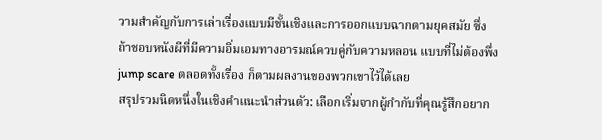วามสำคัญกับการเล่าเรื่องแบบมีชั้นเชิงและการออกแบบฉากตามยุคสมัย ซึ่งถ้าชอบหนังผีที่มีความอิ่มเอมทางอารมณ์ควบคู่กับความหลอน แบบที่ไม่ต้องพึ่ง jump scare ตลอดทั้งเรื่อง ก็ตามผลงานของพวกเขาไว้ได้เลย
สรุปรวมนิดหนึ่งในเชิงคำแนะนำส่วนตัว: เลือกเริ่มจากผู้กำกับที่คุณรู้สึกอยาก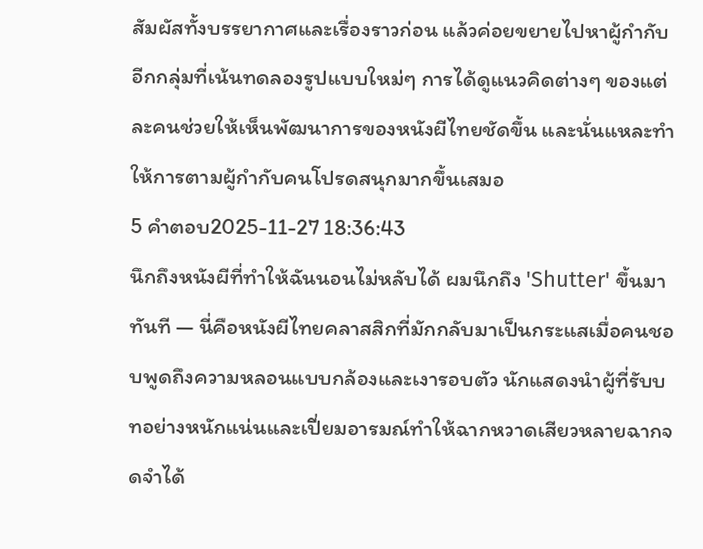สัมผัสทั้งบรรยากาศและเรื่องราวก่อน แล้วค่อยขยายไปหาผู้กำกับอีกกลุ่มที่เน้นทดลองรูปแบบใหม่ๆ การได้ดูแนวคิดต่างๆ ของแต่ละคนช่วยให้เห็นพัฒนาการของหนังผีไทยชัดขึ้น และนั่นแหละทำให้การตามผู้กำกับคนโปรดสนุกมากขึ้นเสมอ
5 คำตอบ2025-11-27 18:36:43
นึกถึงหนังผีที่ทำให้ฉันนอนไม่หลับได้ ผมนึกถึง 'Shutter' ขึ้นมาทันที — นี่คือหนังผีไทยคลาสสิกที่มักกลับมาเป็นกระแสเมื่อคนชอบพูดถึงความหลอนแบบกล้องและเงารอบตัว นักแสดงนำผู้ที่รับบทอย่างหนักแน่นและเปี่ยมอารมณ์ทำให้ฉากหวาดเสียวหลายฉากจดจำได้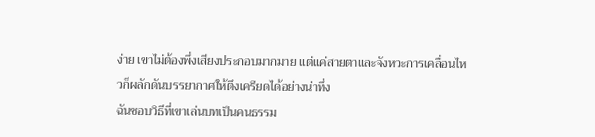ง่าย เขาไม่ต้องพึ่งเสียงประกอบมากมาย แต่แค่สายตาและจังหวะการเคลื่อนไหวก็ผลักดันบรรยากาศให้ตึงเครียดได้อย่างน่าทึ่ง
ฉันชอบวิธีที่เขาเล่นบทเป็นคนธรรม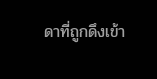ดาที่ถูกดึงเข้า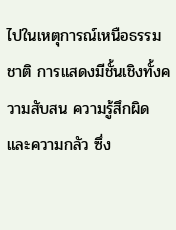ไปในเหตุการณ์เหนือธรรมชาติ การแสดงมีชั้นเชิงทั้งความสับสน ความรู้สึกผิด และความกลัว ซึ่ง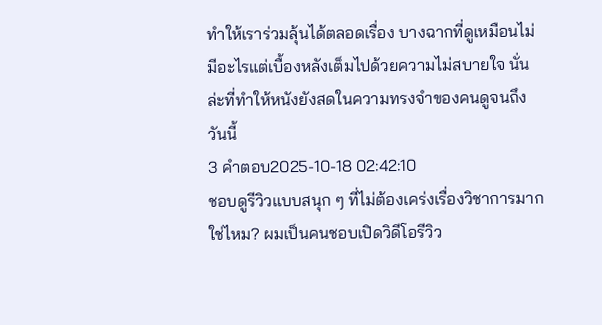ทำให้เราร่วมลุ้นได้ตลอดเรื่อง บางฉากที่ดูเหมือนไม่มีอะไรแต่เบื้องหลังเต็มไปด้วยความไม่สบายใจ นั่นล่ะที่ทำให้หนังยังสดในความทรงจำของคนดูจนถึงวันนี้
3 คำตอบ2025-10-18 02:42:10
ชอบดูรีวิวแบบสนุก ๆ ที่ไม่ต้องเคร่งเรื่องวิชาการมากใช่ไหม? ผมเป็นคนชอบเปิดวิดีโอรีวิว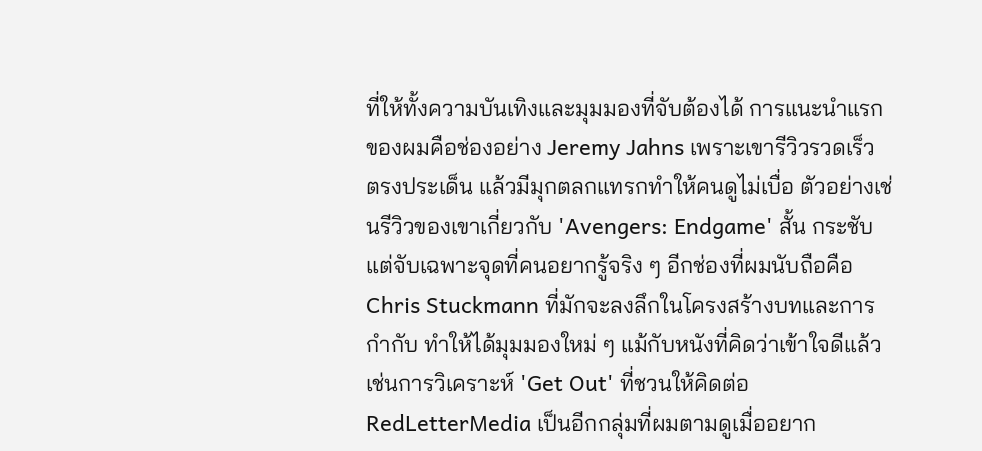ที่ให้ทั้งความบันเทิงและมุมมองที่จับต้องได้ การแนะนำแรกของผมคือช่องอย่าง Jeremy Jahns เพราะเขารีวิวรวดเร็ว ตรงประเด็น แล้วมีมุกตลกแทรกทำให้คนดูไม่เบื่อ ตัวอย่างเช่นรีวิวของเขาเกี่ยวกับ 'Avengers: Endgame' สั้น กระชับ แต่จับเฉพาะจุดที่คนอยากรู้จริง ๆ อีกช่องที่ผมนับถือคือ Chris Stuckmann ที่มักจะลงลึกในโครงสร้างบทและการกำกับ ทำให้ได้มุมมองใหม่ ๆ แม้กับหนังที่คิดว่าเข้าใจดีแล้ว เช่นการวิเคราะห์ 'Get Out' ที่ชวนให้คิดต่อ
RedLetterMedia เป็นอีกกลุ่มที่ผมตามดูเมื่ออยาก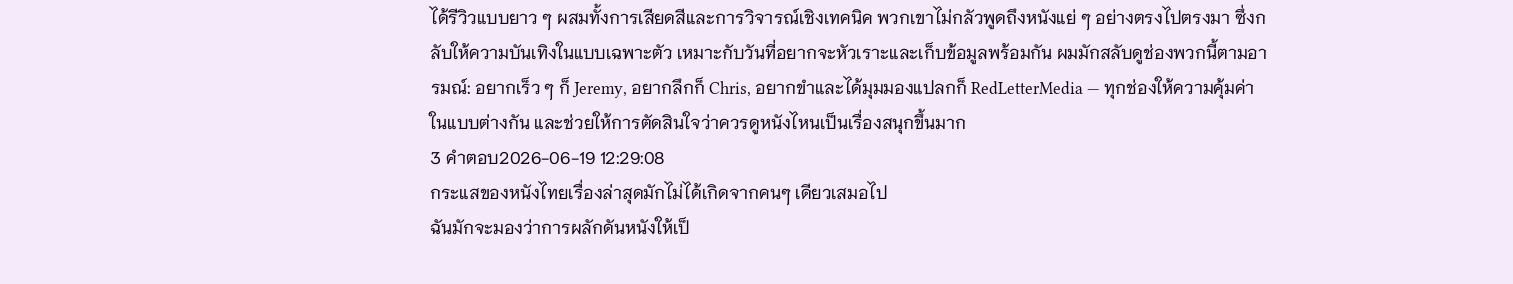ได้รีวิวแบบยาว ๆ ผสมทั้งการเสียดสีและการวิจารณ์เชิงเทคนิค พวกเขาไม่กลัวพูดถึงหนังแย่ ๆ อย่างตรงไปตรงมา ซึ่งกลับให้ความบันเทิงในแบบเฉพาะตัว เหมาะกับวันที่อยากจะหัวเราะและเก็บข้อมูลพร้อมกัน ผมมักสลับดูช่องพวกนี้ตามอารมณ์: อยากเร็ว ๆ ก็ Jeremy, อยากลึกก็ Chris, อยากขำและได้มุมมองแปลกก็ RedLetterMedia — ทุกช่องให้ความคุ้มค่าในแบบต่างกัน และช่วยให้การตัดสินใจว่าควรดูหนังไหนเป็นเรื่องสนุกขึ้นมาก
3 คำตอบ2026-06-19 12:29:08
กระแสของหนังไทยเรื่องล่าสุดมักไม่ได้เกิดจากคนๆ เดียวเสมอไป
ฉันมักจะมองว่าการผลักดันหนังให้เป็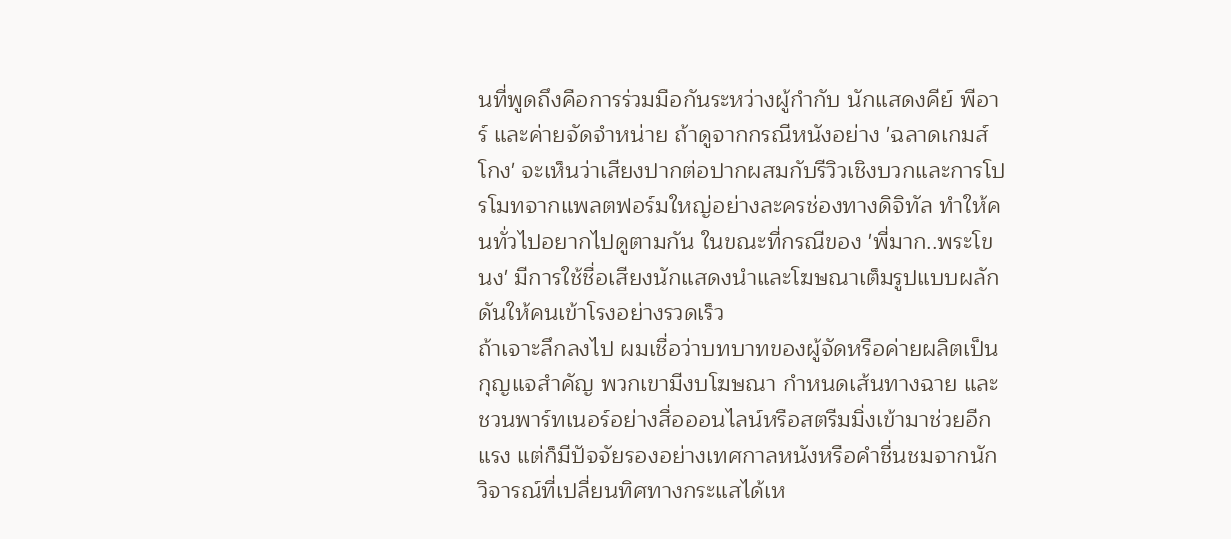นที่พูดถึงคือการร่วมมือกันระหว่างผู้กำกับ นักแสดงคีย์ พีอาร์ และค่ายจัดจำหน่าย ถ้าดูจากกรณีหนังอย่าง 'ฉลาดเกมส์โกง' จะเห็นว่าเสียงปากต่อปากผสมกับรีวิวเชิงบวกและการโปรโมทจากแพลตฟอร์มใหญ่อย่างละครช่องทางดิจิทัล ทำให้คนทั่วไปอยากไปดูตามกัน ในขณะที่กรณีของ 'พี่มาก..พระโขนง' มีการใช้ชื่อเสียงนักแสดงนำและโฆษณาเต็มรูปแบบผลักดันให้คนเข้าโรงอย่างรวดเร็ว
ถ้าเจาะลึกลงไป ผมเชื่อว่าบทบาทของผู้จัดหรือค่ายผลิตเป็นกุญแจสำคัญ พวกเขามีงบโฆษณา กำหนดเส้นทางฉาย และชวนพาร์ทเนอร์อย่างสื่อออนไลน์หรือสตรีมมิ่งเข้ามาช่วยอีกแรง แต่ก็มีปัจจัยรองอย่างเทศกาลหนังหรือคำชื่นชมจากนักวิจารณ์ที่เปลี่ยนทิศทางกระแสได้เห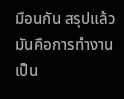มือนกัน สรุปแล้ว มันคือการทำงานเป็น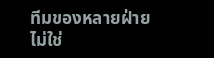ทีมของหลายฝ่าย ไม่ใช่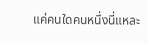แค่คนใดคนหนึ่งนี่แหละ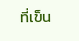ที่เข็น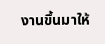งานขึ้นมาให้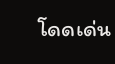โดดเด่น